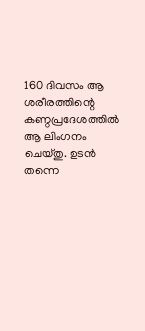160 ദിവസം ആ ശരീരത്തിന്റെ കണ്ഠപ്രദേശത്തിൽ ആ ലിംഗനം ചെയ്തു. ഉടൻ തന്നെ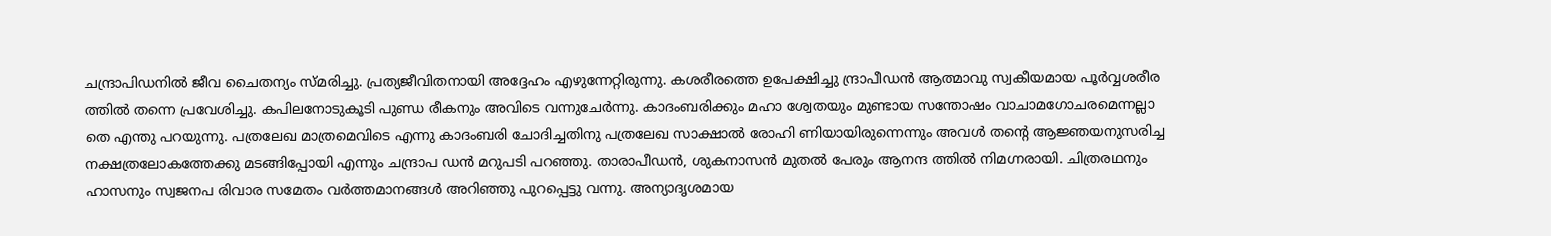ചന്ദ്രാപിഡനിൽ ജീവ ചൈതന്യം സ്മരിച്ചു. പ്രത്യജീവിതനായി അദ്ദേഹം എഴുന്നേറ്റിരുന്നു. കശരീരത്തെ ഉപേക്ഷിച്ചു ന്ദ്രാപീഡൻ ആത്മാവു സ്വകീയമായ പൂർവ്വശരീര ത്തിൽ തന്നെ പ്രവേശിച്ചു. കപിലനോടുകൂടി പുണ്ഡ രീകനും അവിടെ വന്നുചേർന്നു. കാദംബരിക്കും മഹാ ശ്വേതയും മുണ്ടായ സന്തോഷം വാചാമഗോചരമെന്നല്ലാ തെ എന്തു പറയുന്നു. പത്രലേഖ മാത്രമെവിടെ എന്നു കാദംബരി ചോദിച്ചതിനു പത്രലേഖ സാക്ഷാൽ രോഹി ണിയായിരുന്നെന്നും അവൾ തന്റെ ആജ്ഞയനുസരിച്ച നക്ഷത്രലോകത്തേക്കു മടങ്ങിപ്പോയി എന്നും ചന്ദ്രാപ ഡൻ മറുപടി പറഞ്ഞു. താരാപീഡൻ, ശുകനാസൻ മുതൽ പേരും ആനന്ദ ത്തിൽ നിമഗ്നരായി. ചിത്രരഥനും ഹാസനും സ്വജനപ രിവാര സമേതം വർത്തമാനങ്ങൾ അറിഞ്ഞു പുറപ്പെട്ടു വന്നു. അന്യാദൃശമായ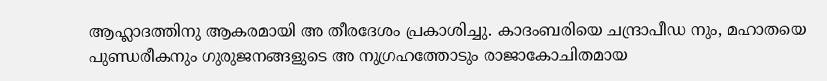ആഹ്ലാദത്തിനു ആകരമായി അ തീരദേശം പ്രകാശിച്ചു. കാദംബരിയെ ചന്ദ്രാപീഡ നും, മഹാതയെ പുണ്ഡരീകനും ഗുരുജനങ്ങളുടെ അ നുഗ്രഹത്തോടും രാജാകോചിതമായ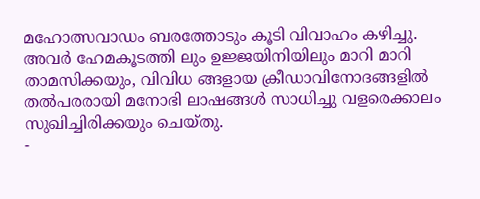മഹോത്സവാഡം ബരത്തോടും കൂടി വിവാഹം കഴിച്ചു. അവർ ഹേമകൂടത്തി ലും ഉജ്ജയിനിയിലും മാറി മാറി താമസിക്കയും, വിവിധ ങ്ങളായ ക്രീഡാവിനോദങ്ങളിൽ തൽപരരായി മനോഭി ലാഷങ്ങൾ സാധിച്ചു വളരെക്കാലം സുഖിച്ചിരിക്കയും ചെയ്തു.
-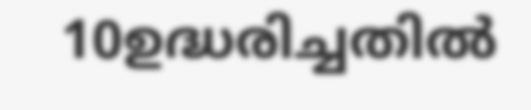10ഉദ്ധരിച്ചതിൽ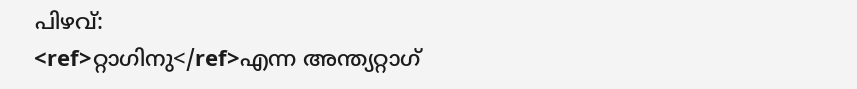പിഴവ്:
<ref>റ്റാഗിനു</ref>എന്ന അന്ത്യറ്റാഗ്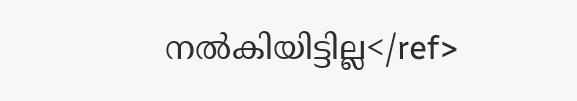നൽകിയിട്ടില്ല</ref>